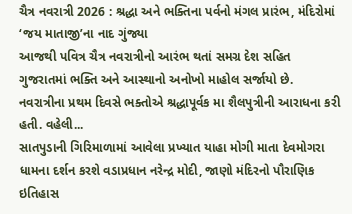ચૈત્ર નવરાત્રી 2026 : શ્રદ્ધા અને ભક્તિના પર્વનો મંગલ પ્રારંભ, મંદિરોમાં ‘જય માતાજી’ના નાદ ગુંજ્યા
આજથી પવિત્ર ચૈત્ર નવરાત્રીનો આરંભ થતાં સમગ્ર દેશ સહિત ગુજરાતમાં ભક્તિ અને આસ્થાનો અનોખો માહોલ સર્જાયો છે. નવરાત્રીના પ્રથમ દિવસે ભક્તોએ શ્રદ્ધાપૂર્વક મા શૈલપુત્રીની આરાધના કરી હતી. વહેલી...
સાતપુડાની ગિરિમાળામાં આવેલા પ્રખ્યાત યાહા મોગી માતા દેવમોગરા ધામના દર્શન કરશે વડાપ્રધાન નરેન્દ્ર મોદી, જાણો મંદિરનો પૌરાણિક ઇતિહાસ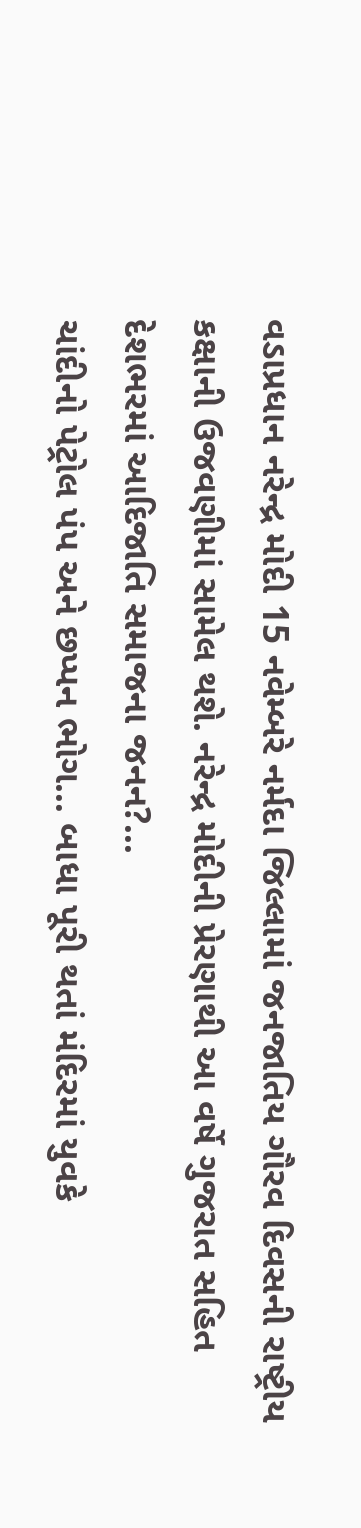વડાપ્રધાન નરેન્દ્ર મોદી 15 નવેમ્બરે નર્મદા જિલ્લામાં જનજાતિય ગૌરવ દિવસની રાષ્ટ્રીય કક્ષાની ઉજવણીમાં સામેલ થશે. નરેન્દ્ર મોદીની પ્રેરણાથી આ વર્ષે ગુજરાત સહિત દેશભરમાં આદિજાતિ સમાજના જનન?...
ચાંદીનો પેટ્રોલ પંપ અને છપ્પન ભોગ… બાધા પૂરી થતાં મંદિરમાં યુવકે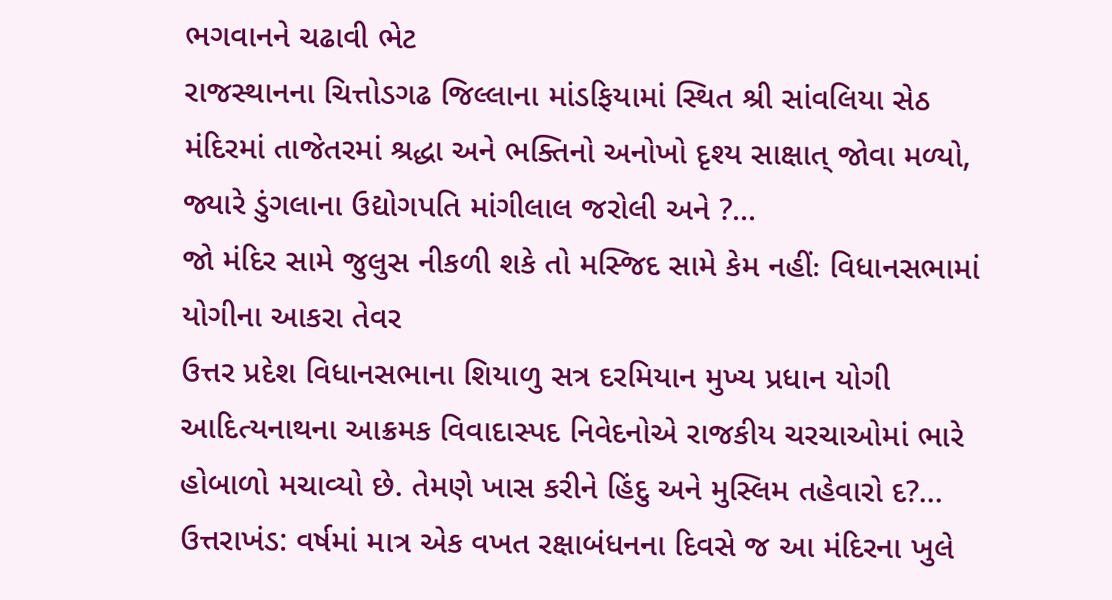ભગવાનને ચઢાવી ભેટ
રાજસ્થાનના ચિત્તોડગઢ જિલ્લાના માંડફિયામાં સ્થિત શ્રી સાંવલિયા સેઠ મંદિરમાં તાજેતરમાં શ્રદ્ધા અને ભક્તિનો અનોખો દૃશ્ય સાક્ષાત્ જોવા મળ્યો, જ્યારે ડુંગલાના ઉદ્યોગપતિ માંગીલાલ જરોલી અને ?...
જો મંદિર સામે જુલુસ નીકળી શકે તો મસ્જિદ સામે કેમ નહીંઃ વિધાનસભામાં યોગીના આકરા તેવર
ઉત્તર પ્રદેશ વિધાનસભાના શિયાળુ સત્ર દરમિયાન મુખ્ય પ્રધાન યોગી આદિત્યનાથના આક્રમક વિવાદાસ્પદ નિવેદનોએ રાજકીય ચરચાઓમાં ભારે હોબાળો મચાવ્યો છે. તેમણે ખાસ કરીને હિંદુ અને મુસ્લિમ તહેવારો દ?...
ઉત્તરાખંડ: વર્ષમાં માત્ર એક વખત રક્ષાબંધનના દિવસે જ આ મંદિરના ખુલે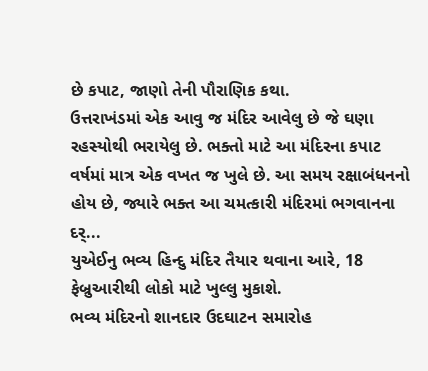છે કપાટ, જાણો તેની પૌરાણિક કથા.
ઉત્તરાખંડમાં એક આવુ જ મંદિર આવેલુ છે જે ઘણા રહસ્યોથી ભરાયેલુ છે. ભક્તો માટે આ મંદિરના કપાટ વર્ષમાં માત્ર એક વખત જ ખુલે છે. આ સમય રક્ષાબંધનનો હોય છે, જ્યારે ભક્ત આ ચમત્કારી મંદિરમાં ભગવાનના દર્...
યુએઈનુ ભવ્ય હિન્દુ મંદિર તૈયાર થવાના આરે, 18 ફેબ્રુઆરીથી લોકો માટે ખુલ્લુ મુકાશે.
ભવ્ય મંદિરનો શાનદાર ઉદઘાટન સમારોહ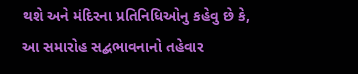થશે અને મંદિરના પ્રતિનિધિઓનુ કહેવુ છે કે, આ સમારોહ સદ્બભાવનાનો તહેવાર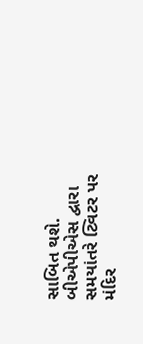સાબિત થશે. બીએપીએસ દ્વારા સમયાંતરે ટ્વિટર પર મંદિર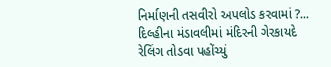નિર્માણની તસવીરો અપલોડ કરવામાં ?...
દિલ્હીના મંડાવલીમાં મંદિરની ગેરકાયદે રેલિંગ તોડવા પહોંચ્યું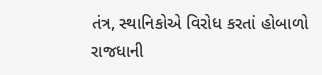તંત્ર, સ્થાનિકોએ વિરોધ કરતાં હોબાળો
રાજધાની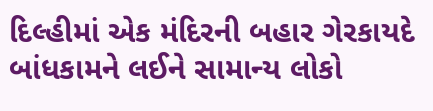દિલ્હીમાં એક મંદિરની બહાર ગેરકાયદે બાંધકામને લઈને સામાન્ય લોકો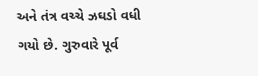અને તંત્ર વચ્ચે ઝઘડો વધી ગયો છે. ગુરુવારે પૂર્વ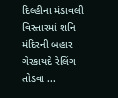દિલ્હીના મંડાવલી વિસ્તારમાં શનિ મંદિરની બહાર ગેરકાયદે રેલિંગ તોડવા ...